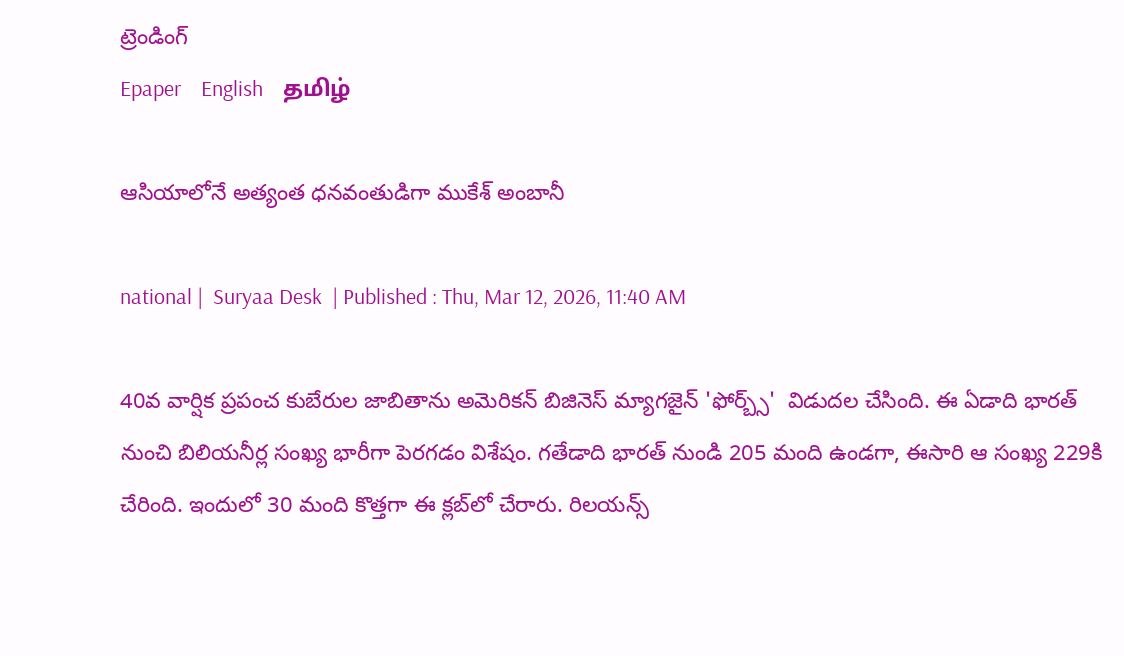ట్రెండింగ్
Epaper    English    தமிழ்

ఆసియాలోనే అత్యంత ధనవంతుడిగా ముకేశ్ అంబానీ

national |  Suryaa Desk  | Published : Thu, Mar 12, 2026, 11:40 AM

40వ వార్షిక ప్రపంచ కుబేరుల జాబితాను అమెరికన్ బిజినెస్ మ్యాగజైన్ 'ఫోర్బ్స్'  విడుదల చేసింది. ఈ ఏడాది భారత్ నుంచి బిలియనీర్ల సంఖ్య భారీగా పెరగడం విశేషం. గతేడాది భారత్ నుండి 205 మంది ఉండగా, ఈసారి ఆ సంఖ్య 229కి చేరింది. ఇందులో 30 మంది కొత్తగా ఈ క్లబ్‌లో చేరారు. రిలయన్స్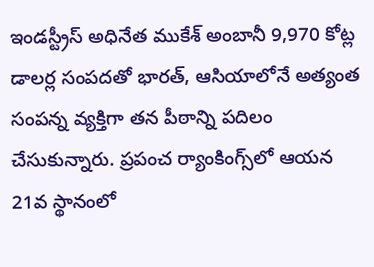ఇండస్ట్రీస్ అధినేత ముకేశ్ అంబానీ 9,970 కోట్ల డాలర్ల సంపదతో భారత్, ఆసియాలోనే అత్యంత సంపన్న వ్యక్తిగా తన పీఠాన్ని పదిలం చేసుకున్నారు. ప్రపంచ ర్యాంకింగ్స్‌లో ఆయన 21వ స్థానంలో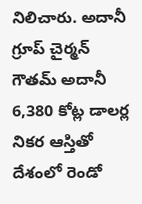నిలిచారు. అదానీ గ్రూప్ చైర్మన్ గౌతమ్ అదానీ 6,380 కోట్ల డాలర్ల నికర ఆస్తితో దేశంలో రెండో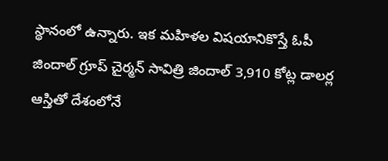స్థానంలో ఉన్నారు. ఇక మహిళల విషయానికొస్తే ఓపీ జిందాల్ గ్రూప్ చైర్మన్ సావిత్రి జిందాల్ 3,910 కోట్ల డాలర్ల ఆస్తితో దేశంలోనే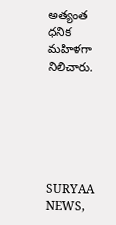అత్యంత ధనిక మహిళగా నిలిచారు.






SURYAA NEWS,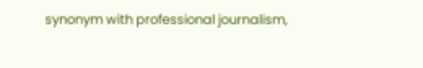synonym with professional journalism,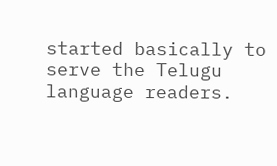started basically to serve the Telugu language readers.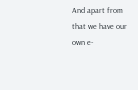And apart from that we have our own e-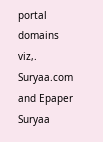portal domains viz,. Suryaa.com and Epaper Suryaa